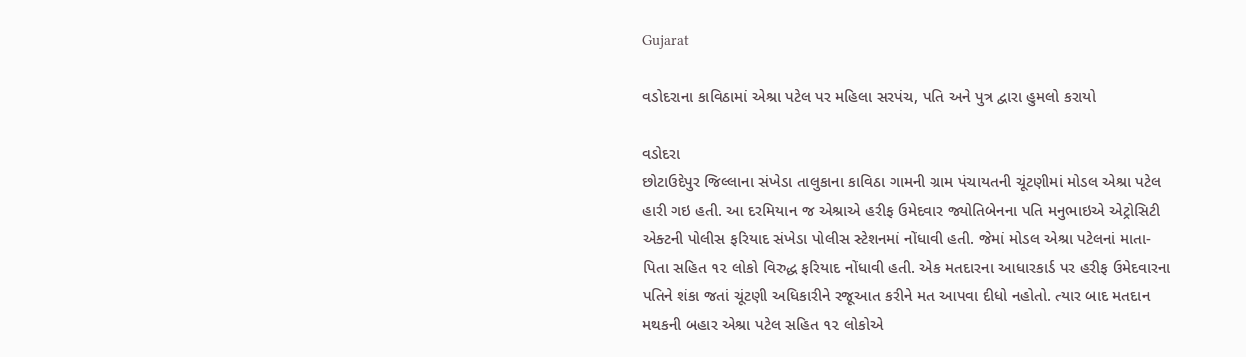Gujarat

વડોદરાના કાવિઠામાં એશ્રા પટેલ પર મહિલા સરપંચ, પતિ અને પુત્ર દ્વારા હુમલો કરાયો

વડોદરા
છોટાઉદેપુર જિલ્લાના સંખેડા તાલુકાના કાવિઠા ગામની ગ્રામ પંચાયતની ચૂંટણીમાં મોડલ એશ્રા પટેલ હારી ગઇ હતી. આ દરમિયાન જ એશ્રાએ હરીફ ઉમેદવાર જ્યોતિબેનના પતિ મનુભાઇએ એટ્રોસિટી એક્ટની પોલીસ ફરિયાદ સંખેડા પોલીસ સ્ટેશનમાં નોંધાવી હતી. જેમાં મોડલ એશ્રા પટેલનાં માતા-પિતા સહિત ૧૨ લોકો વિરુદ્ધ ફરિયાદ નોંધાવી હતી. એક મતદારના આધારકાર્ડ પર હરીફ ઉમેદવારના પતિને શંકા જતાં ચૂંટણી અધિકારીને રજૂઆત કરીને મત આપવા દીધો નહોતો. ત્યાર બાદ મતદાન મથકની બહાર એશ્રા પટેલ સહિત ૧૨ લોકોએ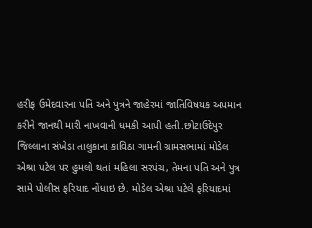હરીફ ઉમેદવારના પતિ અને પુત્રને જાહેરમાં જાતિવિષયક અપમાન કરીને જાનથી મારી નાખવાની ધમકી આપી હતી.છોટાઉદેપુર જિલ્લાના સંખેડા તાલુકાના કાવિઠા ગામની ગ્રામસભામાં મોડેલ એશ્રા પટેલ પર હુમલો થતાં મહિલા સરપંચ, તેમના પતિ અને પુત્ર સામે પોલીસ ફરિયાદ નોંધાઇ છે. મોડેલ એશ્રા પટેલે ફરિયાદમાં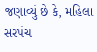જણાવ્યું છે કે, મહિલા સરપંચ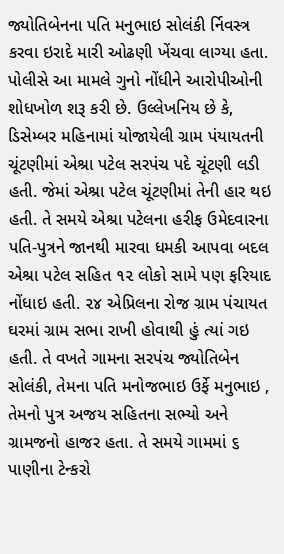જ્યોતિબેનના પતિ મનુભાઇ સોલંકી ર્નિવસ્ત્ર કરવા ઇરાદે મારી ઓઢણી ખેંચવા લાગ્યા હતા. પોલીસે આ મામલે ગુનો નોંધીને આરોપીઓની શોધખોળ શરૂ કરી છે. ઉલ્લેખનિય છે કે, ડિસેમ્બર મહિનામાં યોજાયેલી ગ્રામ પંયાયતની ચૂંટણીમાં એશ્રા પટેલ સરપંચ પદે ચૂંટણી લડી હતી. જેમાં એશ્રા પટેલ ચૂંટણીમાં તેની હાર થઇ હતી. તે સમયે એશ્રા પટેલના હરીફ ઉમેદવારના પતિ-પુત્રને જાનથી મારવા ધમકી આપવા બદલ એશ્રા પટેલ સહિત ૧૨ લોકો સામે પણ ફરિયાદ નોંધાઇ હતી. ૨૪ એપ્રિલના રોજ ગ્રામ પંચાયત ઘરમાં ગ્રામ સભા રાખી હોવાથી હું ત્યાં ગઇ હતી. તે વખતે ગામના સરપંચ જ્યોતિબેન સોલંકી, તેમના પતિ મનોજભાઇ ઉર્ફે મનુભાઇ , તેમનો પુત્ર અજય સહિતના સભ્યો અને ગ્રામજનો હાજર હતા. તે સમયે ગામમાં ૬ પાણીના ટેન્કરો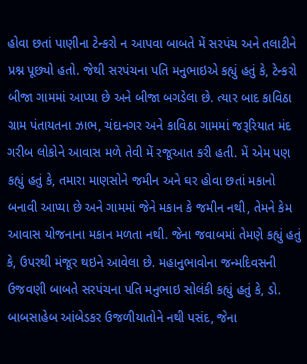હોવા છતાં પાણીના ટેન્કરો ન આપવા બાબતે મેં સરપંચ અને તલાટીને પ્રશ્ન પૂછ્યો હતો. જેથી સરપંચના પતિ મનુભાઇએ કહ્યું હતું કે, ટેન્કરો બીજા ગામમાં આપ્યા છે અને બીજા બગડેલા છે. ત્યાર બાદ કાવિઠા ગ્રામ પંતાયતના ઝાભ, ચંદાનગર અને કાવિઠા ગામમાં જરૂરિયાત મંદ ગરીબ લોકોને આવાસ મળે તેવી મેં રજૂઆત કરી હતી. મેં એમ પણ કહ્યું હતું કે, તમારા માણસોને જમીન અને ઘર હોવા છતાં મકાનો બનાવી આપ્યા છે અને ગામમાં જેને મકાન કે જમીન નથી, તેમને કેમ આવાસ યોજનાના મકાન મળતા નથી. જેના જવાબમાં તેમણે કહ્યું હતું કે, ઉપરથી મંજૂર થઇને આવેલા છે. મહાનુભાવોના જન્મદિવસની ઉજવણી બાબતે સરપંચના પતિ મનુભાઇ સોલંકી કહ્યું હતું કે, ડો. બાબસાહેબ આંબેડકર ઉજળીયાતોને નથી પસંદ, જેના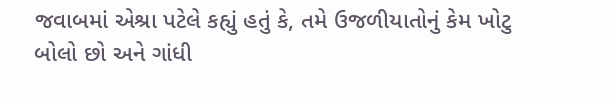જવાબમાં એશ્રા પટેલે કહ્યું હતું કે, તમે ઉજળીયાતોનું કેમ ખોટુ બોલો છો અને ગાંધી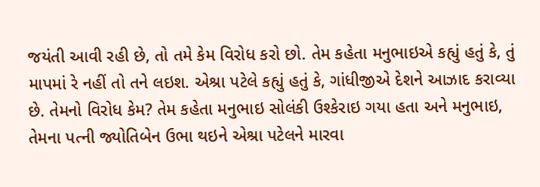જયંતી આવી રહી છે, તો તમે કેમ વિરોધ કરો છો. તેમ કહેતા મનુભાઇએ કહ્યું હતું કે, તું માપમાં રે નહીં તો તને લઇશ. એશ્રા પટેલે કહ્યું હતું કે, ગાંધીજીએ દેશને આઝાદ કરાવ્યા છે. તેમનો વિરોધ કેમ? તેમ કહેતા મનુભાઇ સોલંકી ઉશ્કેરાઇ ગયા હતા અને મનુભાઇ, તેમના પત્ની જ્યોતિબેન ઉભા થઇને એશ્રા પટેલને મારવા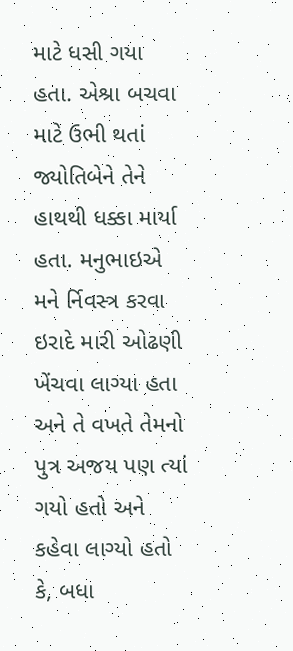માટે ધસી ગયા હતા. એશ્રા બચવા માટે ઉભી થતાં જ્યોતિબેને તેને હાથથી ધક્કા માર્યા હતા. મનુભાઇએ મને ર્નિવસ્ત્ર કરવા ઇરાદે મારી ઓઢણી ખેંચવા લાગ્યા હતા અને તે વખતે તેમનો પુત્ર અજય પણ ત્યાં ગયો હતો અને કહેવા લાગ્યો હતો કે, બધા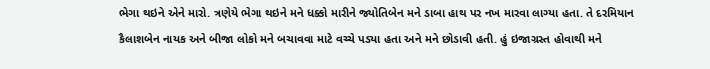ભેગા થઇને એને મારો. ત્રણેયે ભેગા થઇને મને ધક્કો મારીને જ્યોતિબેન મને ડાબા હાથ પર નખ મારવા લાગ્યા હતા. તે દરમિયાન કૈલાશબેન નાયક અને બીજા લોકો મને બચાવવા માટે વચ્ચે પડ્યા હતા અને મને છોડાવી હતી. હું ઇજાગ્રસ્ત હોવાથી મને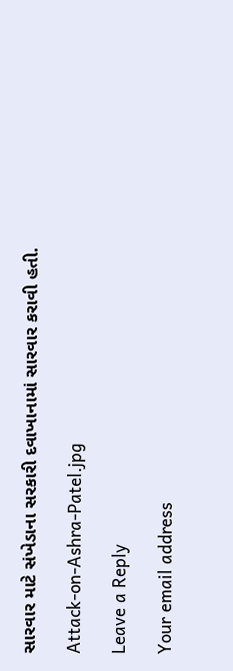સારવાર માટે સંખેડાના સરકારી દવાખાનામાં સારવાર કરાવી હતી.

Attack-on-Ashra-Patel.jpg

Leave a Reply

Your email address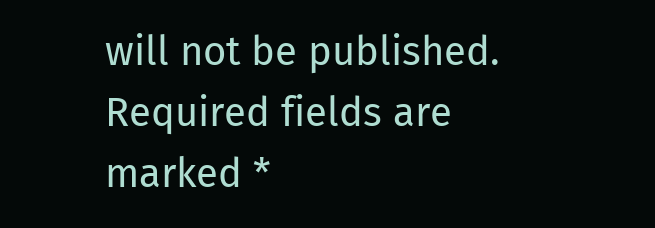will not be published. Required fields are marked *